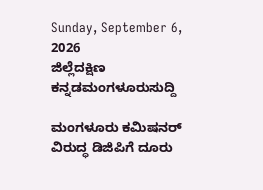Sunday, September 6, 2026
ಜಿಲ್ಲೆದಕ್ಷಿಣ ಕನ್ನಡಮಂಗಳೂರುಸುದ್ದಿ

ಮಂಗಳೂರು ಕಮಿಷನರ್ ವಿರುದ್ಧ ಡಿಜಿಪಿಗೆ ದೂರು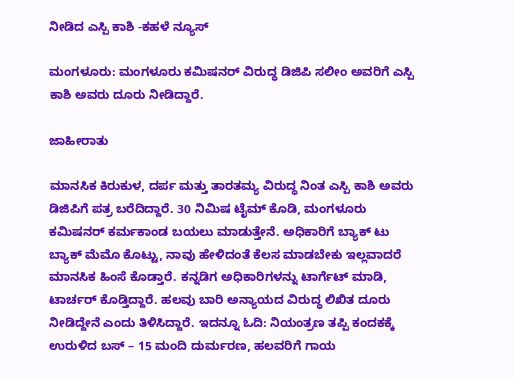ನೀಡಿದ ಎಸ್ಪಿ ಕಾಶಿ -ಕಹಳೆ ನ್ಯೂಸ್

ಮಂಗಳೂರು: ಮಂಗಳೂರು ಕಮಿಷನರ್ ವಿರುದ್ಧ ಡಿಜಿಪಿ ಸಲೀಂ ಅವರಿಗೆ ಎಸ್ಪಿ ಕಾಶಿ ಅವರು ದೂರು ನೀಡಿದ್ದಾರೆ.

ಜಾಹೀರಾತು

ಮಾನಸಿಕ ಕಿರುಕುಳ, ದರ್ಪ ಮತ್ತು ತಾರತಮ್ಯ ವಿರುದ್ಧ ನಿಂತ ಎಸ್ಪಿ ಕಾಶಿ ಅವರು ಡಿಜಿಪಿಗೆ ಪತ್ರ ಬರೆದಿದ್ದಾರೆ. 30 ನಿಮಿಷ ಟೈಮ್ ಕೊಡಿ, ಮಂಗಳೂರು ಕಮಿಷನರ್ ಕರ್ಮಕಾಂಡ ಬಯಲು ಮಾಡುತ್ತೇನೆ. ಅಧಿಕಾರಿಗೆ ಬ್ಯಾಕ್ ಟು ಬ್ಯಾಕ್ ಮೆಮೊ ಕೊಟ್ಟು, ನಾವು ಹೇಳಿದಂತೆ ಕೆಲಸ ಮಾಡಬೇಕು ಇಲ್ಲವಾದರೆ ಮಾನಸಿಕ ಹಿಂಸೆ ಕೊಡ್ತಾರೆ. ಕನ್ನಡಿಗ ಅಧಿಕಾರಿಗಳನ್ನು ಟಾರ್ಗೆಟ್ ಮಾಡಿ, ಟಾರ್ಚರ್ ಕೊಡ್ತಿದ್ದಾರೆ. ಹಲವು ಬಾರಿ ಅನ್ಯಾಯದ ವಿರುದ್ಧ ಲಿಖಿತ ದೂರು ನೀಡಿದ್ದೇನೆ ಎಂದು ತಿಳಿಸಿದ್ದಾರೆ. ಇದನ್ನೂ ಓದಿ: ನಿಯಂತ್ರಣ ತಪ್ಪಿ ಕಂದಕಕ್ಕೆ ಉರುಳಿದ ಬಸ್ – 15 ಮಂದಿ ದುರ್ಮರಣ, ಹಲವರಿಗೆ ಗಾಯ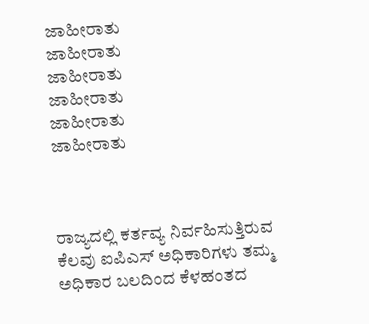ಜಾಹೀರಾತು
ಜಾಹೀರಾತು
ಜಾಹೀರಾತು
ಜಾಹೀರಾತು
ಜಾಹೀರಾತು
ಜಾಹೀರಾತು



ರಾಜ್ಯದಲ್ಲಿ ಕರ್ತವ್ಯ ನಿರ್ವಹಿಸುತ್ತಿರುವ ಕೆಲವು ಐಪಿಎಸ್ ಅಧಿಕಾರಿಗಳು ತಮ್ಮ ಅಧಿಕಾರ ಬಲದಿಂದ ಕೆಳಹಂತದ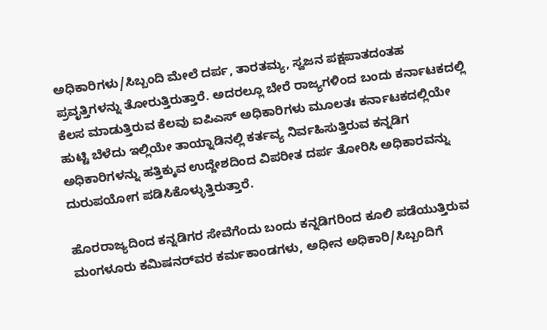ಅಧಿಕಾರಿಗಳು/ಸಿಬ್ಬಂದಿ ಮೇಲೆ ದರ್ಪ, ತಾರತಮ್ಯ, ಸ್ವಜನ ಪಕ್ಷಪಾತದಂತಹ ಪ್ರವೃತ್ತಿಗಳನ್ನು ತೋರುತ್ತಿರುತ್ತಾರೆ. ಅದರಲ್ಲೂ ಬೇರೆ ರಾಜ್ಯಗಳಿಂದ ಬಂದು ಕರ್ನಾಟಕದಲ್ಲಿ ಕೆಲಸ ಮಾಡುತ್ತಿರುವ ಕೆಲವು ಐಪಿಎಸ್ ಅಧಿಕಾರಿಗಳು ಮೂಲತಃ ಕರ್ನಾಟಕದಲ್ಲಿಯೇ ಹುಟ್ಟಿ ಬೆಳೆದು ಇಲ್ಲಿಯೇ ತಾಯ್ನಾಡಿನಲ್ಲಿ ಕರ್ತವ್ಯ ನಿರ್ವಹಿಸುತ್ತಿರುವ ಕನ್ನಡಿಗ ಅಧಿಕಾರಿಗಳನ್ನು ಹತ್ತಿಕ್ಕುವ ಉದ್ದೇಶದಿಂದ ವಿಪರೀತ ದರ್ಪ ತೋರಿಸಿ ಅಧಿಕಾರವನ್ನು ದುರುಪಯೋಗ ಪಡಿಸಿಕೊಳ್ಳುತ್ತಿರುತ್ತಾರೆ.

ಹೊರರಾಜ್ಯದಿಂದ ಕನ್ನಡಿಗರ ಸೇವೆಗೆಂದು ಬಂದು ಕನ್ನಡಿಗರಿಂದ ಕೂಲಿ ಪಡೆಯುತ್ತಿರುವ ಮಂಗಳೂರು ಕಮಿಷನರ್‌ವರ ಕರ್ಮಕಾಂಡಗಳು, ಅಧೀನ ಅಧಿಕಾರಿ/ಸಿಬ್ಬಂದಿಗೆ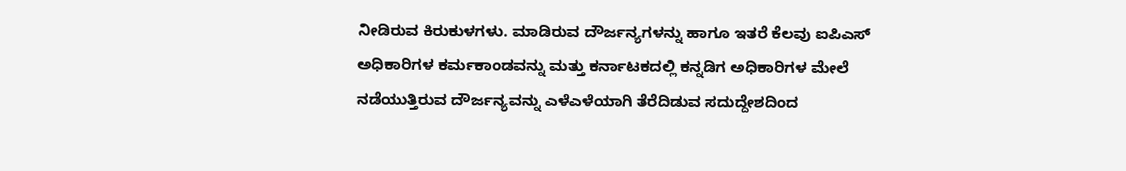ನೀಡಿರುವ ಕಿರುಕುಳಗಳು. ಮಾಡಿರುವ ದೌರ್ಜನ್ಯಗಳನ್ನು ಹಾಗೂ ಇತರೆ ಕೆಲವು ಐಪಿಎಸ್ ಅಧಿಕಾರಿಗಳ ಕರ್ಮಕಾಂಡವನ್ನು ಮತ್ತು ಕರ್ನಾಟಕದಲ್ಲಿ ಕನ್ನಡಿಗ ಅಧಿಕಾರಿಗಳ ಮೇಲೆ ನಡೆಯುತ್ತಿರುವ ದೌರ್ಜನ್ಯವನ್ನು ಎಳೆಎಳೆಯಾಗಿ ತೆರೆದಿಡುವ ಸದುದ್ದೇಶದಿಂದ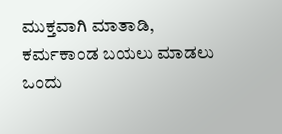ಮುಕ್ತವಾಗಿ ಮಾತಾಡಿ, ಕರ್ಮಕಾಂಡ ಬಯಲು ಮಾಡಲು ಒಂದು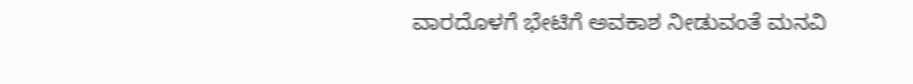ವಾರದೊಳಗೆ ಭೇಟಿಗೆ ಅವಕಾಶ ನೀಡುವಂತೆ ಮನವಿ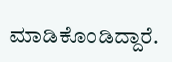ಮಾಡಿಕೊಂಡಿದ್ದಾರೆ.